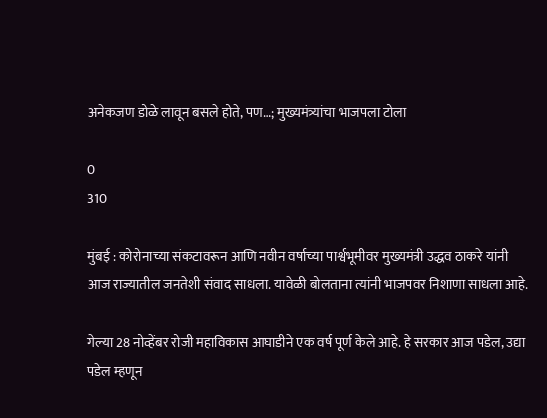अनेकजण डोळे लावून बसले होते, पण…; मुख्यमंत्र्यांचा भाजपला टोला

0
310

मुंबई : कोरोनाच्या संकटावरून आणि नवीन वर्षाच्या पार्श्वभूमीवर मुख्यमंत्री उद्धव ठाकरे यांनी आज राज्यातील जनतेशी संवाद साधला. यावेळी बोलताना त्यांनी भाजपवर निशाणा साधला आहे.

गेल्या 28 नोव्हेंबर रोजी महाविकास आघाडीने एक वर्ष पूर्ण केले आहे. हे सरकार आज पडेल, उद्या पडेल म्हणून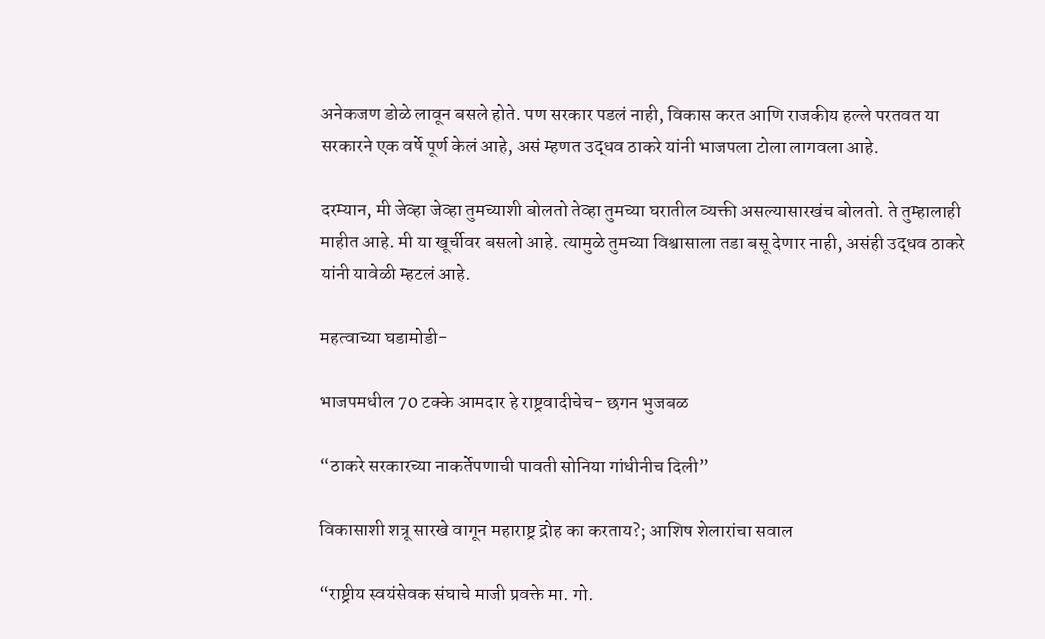अनेकजण डोळे लावून बसले होते. पण सरकार पडलं नाही, विकास करत आणि राजकीय हल्ले परतवत या सरकारने एक वर्षे पूर्ण केलं आहे, असं म्हणत उद्धव ठाकरे यांनी भाजपला टोला लागवला आहे.

दरम्यान, मी जेव्हा जेव्हा तुमच्याशी बोलतो तेव्हा तुमच्या घरातील व्यक्ती असल्यासारखंच बोलतो. ते तुम्हालाही माहीत आहे. मी या खूर्चीवर बसलो आहे. त्यामुळे तुमच्या विश्वासाला तडा बसू देणार नाही, असंही उद्धव ठाकरे यांनी यावेळी म्हटलं आहे.

महत्वाच्या घडामोडी-

भाजपमधील 70 टक्के आमदार हे राष्ट्रवादीचेच- छगन भुजबळ

“ठाकरे सरकारच्या नाकर्तेपणाची पावती सोनिया गांधीनीच दिली”

विकासाशी शत्रू सारखे वागून महाराष्ट्र द्रोह का करताय?; आशिष शेलारांचा सवाल

“राष्ट्रीय स्वयंसेवक संघाचे माजी प्रवक्ते मा. गो.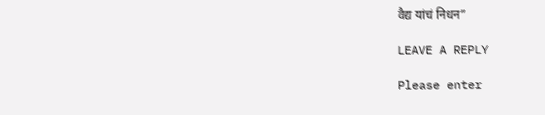वैद्य यांचं निधन”

LEAVE A REPLY

Please enter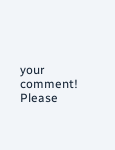your comment!
Please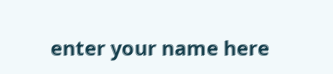enter your name here